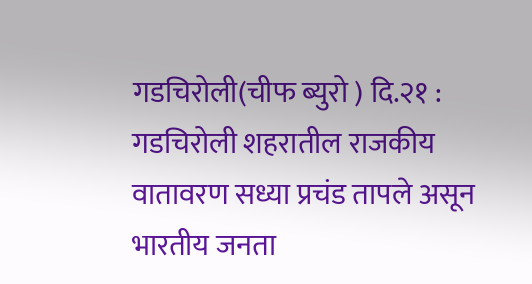गडचिरोली(चीफ ब्युरो ) दि.२१ : गडचिरोली शहरातील राजकीय वातावरण सध्या प्रचंड तापले असून भारतीय जनता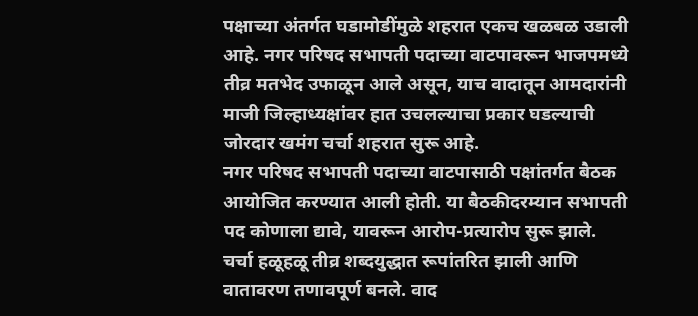पक्षाच्या अंतर्गत घडामोडींमुळे शहरात एकच खळबळ उडाली आहे. नगर परिषद सभापती पदाच्या वाटपावरून भाजपमध्ये तीव्र मतभेद उफाळून आले असून, याच वादातून आमदारांनी माजी जिल्हाध्यक्षांवर हात उचलल्याचा प्रकार घडल्याची जोरदार खमंग चर्चा शहरात सुरू आहे.
नगर परिषद सभापती पदाच्या वाटपासाठी पक्षांतर्गत बैठक आयोजित करण्यात आली होती. या बैठकीदरम्यान सभापती पद कोणाला द्यावे, यावरून आरोप-प्रत्यारोप सुरू झाले. चर्चा हळूहळू तीव्र शब्दयुद्धात रूपांतरित झाली आणि वातावरण तणावपूर्ण बनले. वाद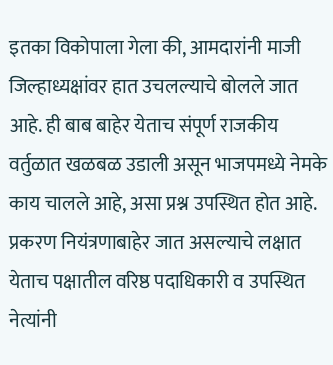इतका विकोपाला गेला की, आमदारांनी माजी जिल्हाध्यक्षांवर हात उचलल्याचे बोलले जात आहे. ही बाब बाहेर येताच संपूर्ण राजकीय वर्तुळात खळबळ उडाली असून भाजपमध्ये नेमके काय चालले आहे, असा प्रश्न उपस्थित होत आहे.
प्रकरण नियंत्रणाबाहेर जात असल्याचे लक्षात येताच पक्षातील वरिष्ठ पदाधिकारी व उपस्थित नेत्यांनी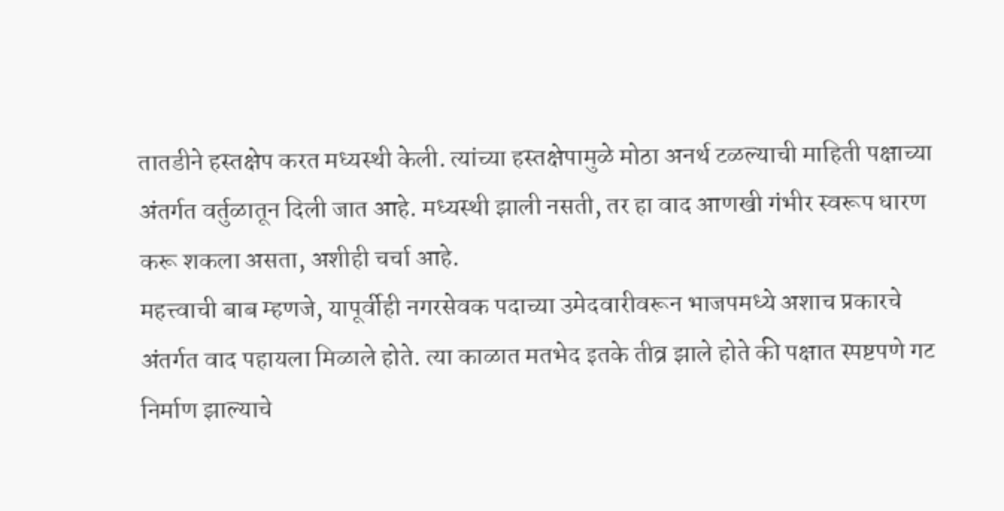तातडीने हस्तक्षेप करत मध्यस्थी केली. त्यांच्या हस्तक्षेपामुळे मोठा अनर्थ टळल्याची माहिती पक्षाच्या अंतर्गत वर्तुळातून दिली जात आहे. मध्यस्थी झाली नसती, तर हा वाद आणखी गंभीर स्वरूप धारण करू शकला असता, अशीही चर्चा आहे.
महत्त्वाची बाब म्हणजे, यापूर्वीही नगरसेवक पदाच्या उमेदवारीवरून भाजपमध्ये अशाच प्रकारचे अंतर्गत वाद पहायला मिळाले होते. त्या काळात मतभेद इतके तीव्र झाले होते की पक्षात स्पष्टपणे गट निर्माण झाल्याचे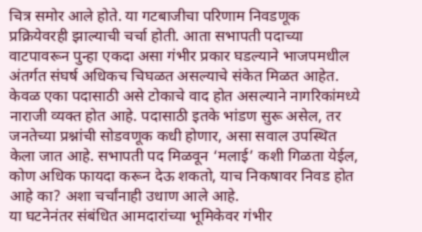चित्र समोर आले होते. या गटबाजीचा परिणाम निवडणूक प्रक्रियेवरही झाल्याची चर्चा होती. आता सभापती पदाच्या वाटपावरून पुन्हा एकदा असा गंभीर प्रकार घडल्याने भाजपमधील अंतर्गत संघर्ष अधिकच चिघळत असल्याचे संकेत मिळत आहेत.
केवळ एका पदासाठी असे टोकाचे वाद होत असल्याने नागरिकांमध्ये नाराजी व्यक्त होत आहे. पदासाठी इतके भांडण सुरू असेल, तर जनतेच्या प्रश्नांची सोडवणूक कधी होणार, असा सवाल उपस्थित केला जात आहे. सभापती पद मिळवून ‘मलाई’ कशी गिळता येईल, कोण अधिक फायदा करून देऊ शकतो, याच निकषावर निवड होत आहे का? अशा चर्चांनाही उधाण आले आहे.
या घटनेनंतर संबंधित आमदारांच्या भूमिकेवर गंभीर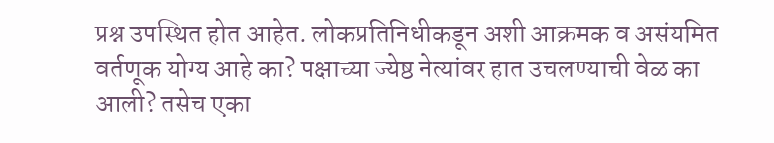प्रश्न उपस्थित होत आहेत. लोकप्रतिनिधीकडून अशी आक्रमक व असंयमित वर्तणूक योग्य आहे का? पक्षाच्या ज्येष्ठ नेत्यांवर हात उचलण्याची वेळ का आली? तसेच एका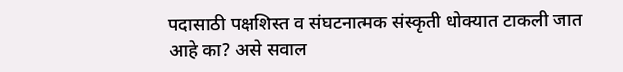पदासाठी पक्षशिस्त व संघटनात्मक संस्कृती धोक्यात टाकली जात आहे का? असे सवाल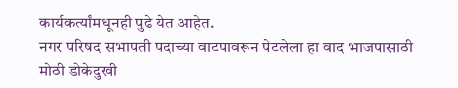कार्यकर्त्यांमधूनही पुढे येत आहेत.
नगर परिषद सभापती पदाच्या वाटपावरून पेटलेला हा वाद भाजपासाठी मोठी डोकेदुखी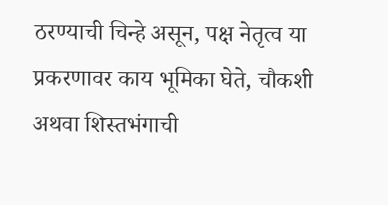ठरण्याची चिन्हे असून, पक्ष नेतृत्व या प्रकरणावर काय भूमिका घेते, चौकशी अथवा शिस्तभंगाची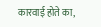कारवाई होते का,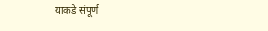याकडे संपूर्ण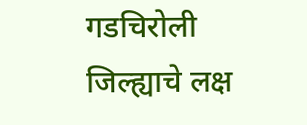गडचिरोली जिल्ह्याचे लक्ष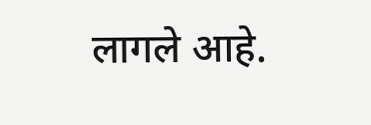लागले आहे.